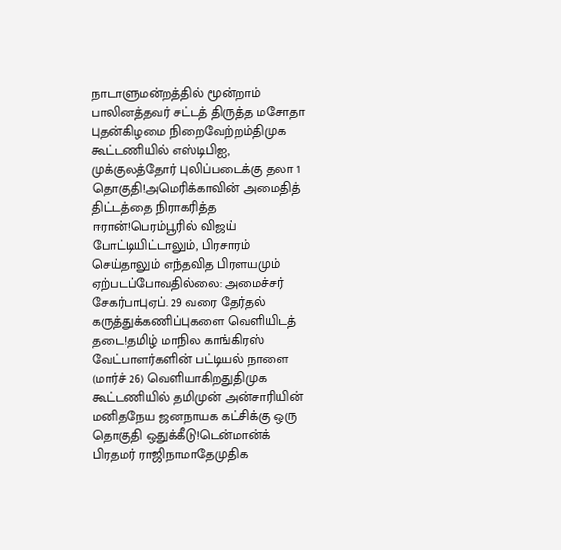நாடாளுமன்றத்தில் மூன்றாம் பாலினத்தவர் சட்டத் திருத்த மசோதா புதன்கிழமை நிறைவேற்றம்திமுக கூட்டணியில் எஸ்டிபிஐ, முக்குலத்தோர் புலிப்படைக்கு தலா 1 தொகுதி!அமெரிக்காவின் அமைதித் திட்டத்தை நிராகரித்த ஈரான்!பெரம்பூரில் விஜய் போட்டியிட்டாலும், பிரசாரம் செய்தாலும் எந்தவித பிரளயமும் ஏற்படப்போவதில்லை: அமைச்சர் சேகர்பாபுஏப். 29 வரை தேர்தல் கருத்துக்கணிப்புகளை வெளியிடத் தடை!தமிழ் மாநில காங்கிரஸ் வேட்பாளர்களின் பட்டியல் நாளை (மார்ச் 26) வெளியாகிறதுதிமுக கூட்டணியில் தமிமுன் அன்சாரியின் மனிதநேய ஜனநாயக கட்சிக்கு ஒரு தொகுதி ஒதுக்கீடு!டென்மான்க் பிரதமர் ராஜிநாமாதேமுதிக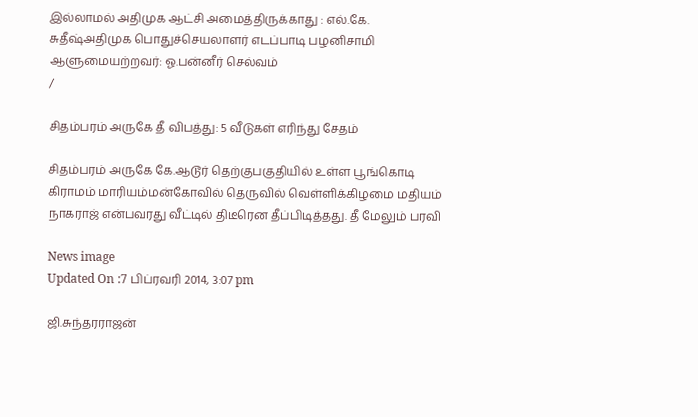இல்லாமல் அதிமுக ஆட்சி அமைத்திருக்காது : எல்.கே. சுதீஷ்அதிமுக பொதுச்செயலாளர் எடப்பாடி பழனிசாமி ஆளுமையற்றவர்: ஓ.பன்னீர் செல்வம்
/

சிதம்பரம் அருகே தீ விபத்து: 5 வீடுகள் எரிந்து சேதம்

சிதம்பரம் அருகே கே.ஆடூர் தெற்குபகுதியில் உள்ள பூங்கொடி கிராமம் மாரியம்மன்கோவில் தெருவில் வெள்ளிக்கிழமை மதியம் நாகராஜ் என்பவரது வீட்டில் திடீரென தீப்பிடித்தது. தீ மேலும் பரவி

News image
Updated On :7 பிப்ரவரி 2014, 3:07 pm

ஜி.சுந்தரராஜன்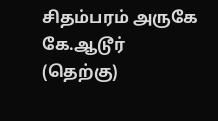சிதம்பரம் அருகே கே.ஆடூர் (தெற்கு)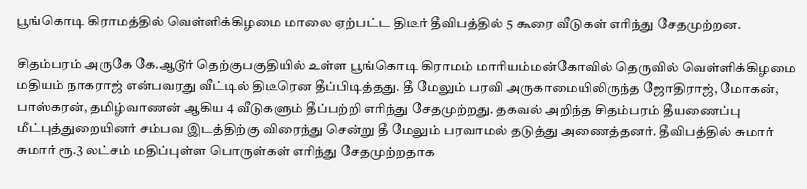பூங்கொடி கிராமத்தில் வெள்ளிக்கிழமை மாலை ஏற்பட்ட திடீர் தீவிபத்தில் 5 கூரை வீடுகள் எரிந்து சேதமுற்றன.

சிதம்பரம் அருகே கே.ஆடூர் தெற்குபகுதியில் உள்ள பூங்கொடி கிராமம் மாரியம்மன்கோவில் தெருவில் வெள்ளிக்கிழமை மதியம் நாகராஜ் என்பவரது வீட்டில் திடீரென தீப்பிடித்தது. தீ மேலும் பரவி அருகாமையிலிருந்த ஜோதிராஜ், மோகன், பாஸ்கரன், தமிழ்வாணன் ஆகிய 4 வீடுகளும் தீப்பற்றி எரிந்து சேதமுற்றது. தகவல் அறிந்த சிதம்பரம் தீயணைப்பு மீட்புத்துறையினர் சம்பவ இடத்திற்கு விரைந்து சென்று தீ மேலும் பரவாமல் தடுத்து அணைத்தனர். தீவிபத்தில் சுமார் சுமார் ரூ.3 லட்சம் மதிப்புள்ள பொருள்கள் எரிந்து சேதமுற்றதாக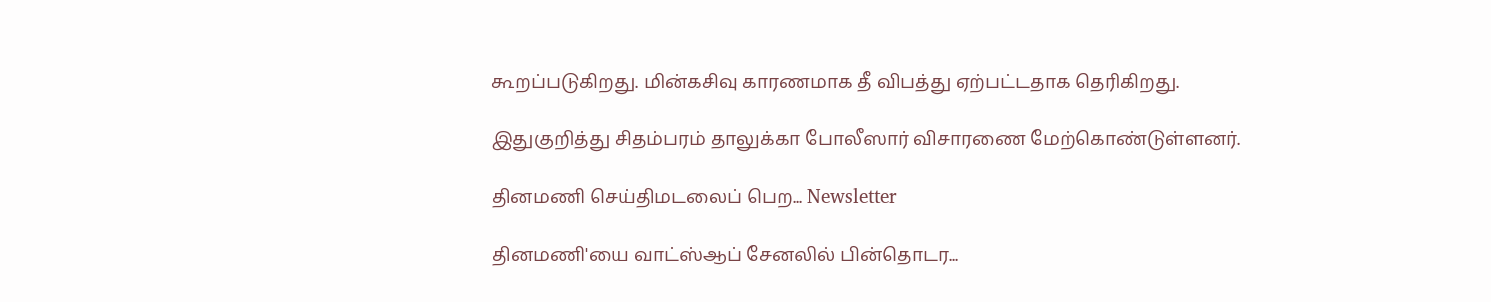கூறப்படுகிறது. மின்கசிவு காரணமாக தீ விபத்து ஏற்பட்டதாக தெரிகிறது.

இதுகுறித்து சிதம்பரம் தாலுக்கா போலீஸார் விசாரணை மேற்கொண்டுள்ளனர்.

தினமணி செய்திமடலைப் பெற... Newsletter

தினமணி'யை வாட்ஸ்ஆப் சேனலில் பின்தொடர...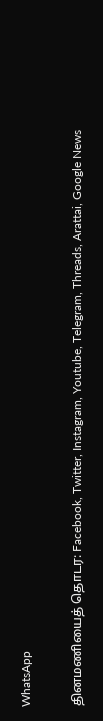WhatsApp

தினமணியைத் தொடர: Facebook, Twitter, Instagram, Youtube, Telegram, Threads, Arattai, Google News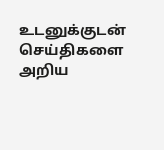உடனுக்குடன் செய்திகளை அறிய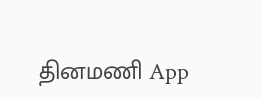தினமணி App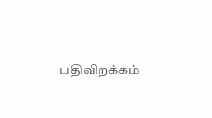பதிவிறக்கம்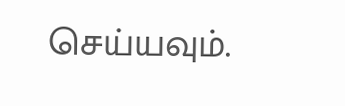செய்யவும்.